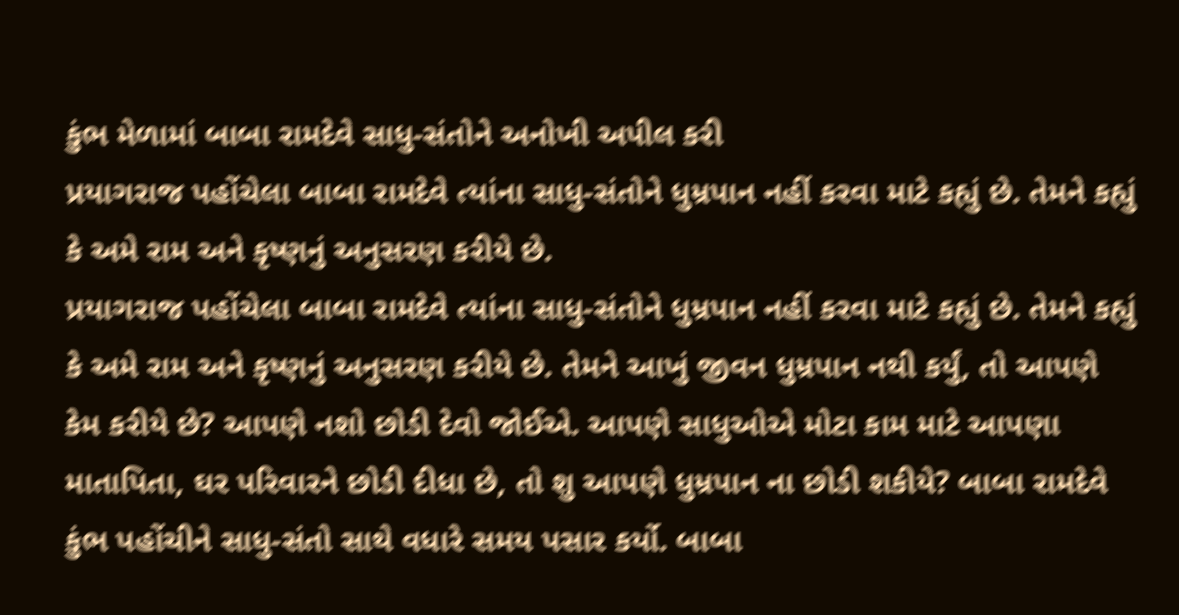કુંભ મેળામાં બાબા રામદેવે સાધુ-સંતોને અનોખી અપીલ કરી
પ્રયાગરાજ પહોંચેલા બાબા રામદેવે ત્યાંના સાધુ-સંતોને ધુમ્રપાન નહીં કરવા માટે કહ્યું છે. તેમને કહ્યું કે અમે રામ અને કૃષ્ણનું અનુસરણ કરીયે છે.
પ્રયાગરાજ પહોંચેલા બાબા રામદેવે ત્યાંના સાધુ-સંતોને ધુમ્રપાન નહીં કરવા માટે કહ્યું છે. તેમને કહ્યું કે અમે રામ અને કૃષ્ણનું અનુસરણ કરીયે છે. તેમને આખું જીવન ધુમ્રપાન નથી કર્યું, તો આપણે કેમ કરીયે છે? આપણે નશો છોડી દેવો જોઈએ. આપણે સાધુઓએ મોટા કામ માટે આપણા માતાપિતા, ઘર પરિવારને છોડી દીધા છે, તો શુ આપણે ધુમ્રપાન ના છોડી શકીયે? બાબા રામદેવે કુંભ પહોંચીને સાધુ-સંતો સાથે વધારે સમય પસાર કર્યો. બાબા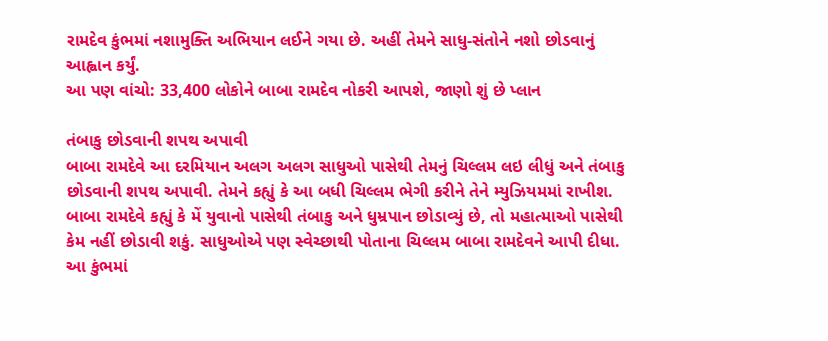રામદેવ કુંભમાં નશામુક્તિ અભિયાન લઈને ગયા છે. અહીં તેમને સાધુ-સંતોને નશો છોડવાનું આહ્વાન કર્યું.
આ પણ વાંચો: 33,400 લોકોને બાબા રામદેવ નોકરી આપશે, જાણો શું છે પ્લાન

તંબાકુ છોડવાની શપથ અપાવી
બાબા રામદેવે આ દરમિયાન અલગ અલગ સાધુઓ પાસેથી તેમનું ચિલ્લમ લઇ લીધું અને તંબાકુ છોડવાની શપથ અપાવી. તેમને કહ્યું કે આ બધી ચિલ્લમ ભેગી કરીને તેને મ્યુઝિયમમાં રાખીશ. બાબા રામદેવે કહ્યું કે મેં યુવાનો પાસેથી તંબાકુ અને ધુમ્રપાન છોડાવ્યું છે, તો મહાત્માઓ પાસેથી કેમ નહીં છોડાવી શકું. સાધુઓએ પણ સ્વેચ્છાથી પોતાના ચિલ્લમ બાબા રામદેવને આપી દીધા. આ કુંભમાં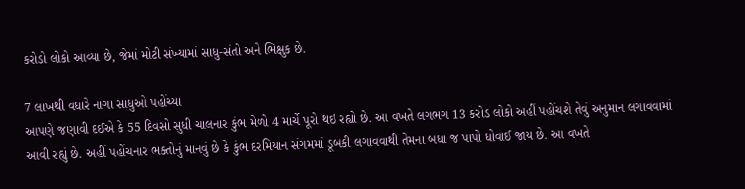કરોડો લોકો આવ્યા છે, જેમાં મોટી સંખ્યામાં સાધુ-સંતો અને ભિક્ષુક છે.

7 લાખથી વધારે નાગા સાધુઓ પહોંચ્યા
આપણે જણાવી દઈએ કે 55 દિવસો સુધી ચાલનાર કુંભ મેળો 4 માર્ચે પૂરો થઇ રહ્યો છે. આ વખતે લગભગ 13 કરોડ લોકો અહીં પહોંચશે તેવું અનુમાન લગાવવામાં આવી રહ્યું છે. અહીં પહોંચનાર ભક્તોનું માનવું છે કે કુંભ દરમિયાન સંગમમાં ડૂબકી લગાવવાથી તેમના બધા જ પાપો ધોવાઈ જાય છે. આ વખતે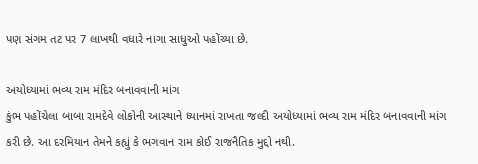પણ સંગમ તટ પર 7 લાખથી વધારે નાગા સાધુઓ પહોંચ્યા છે.

અયોધ્યામાં ભવ્ય રામ મંદિર બનાવવાની માંગ
કુંભ પહોંચેલા બાબા રામદેવે લોકોની આસ્થાને ધ્યાનમાં રાખતા જલ્દી અયોધ્યામાં ભવ્ય રામ મંદિર બનાવવાની માંગ કરી છે. આ દરમિયાન તેમને કહ્યું કે ભગવાન રામ કોઈ રાજનૈતિક મુદ્દો નથી.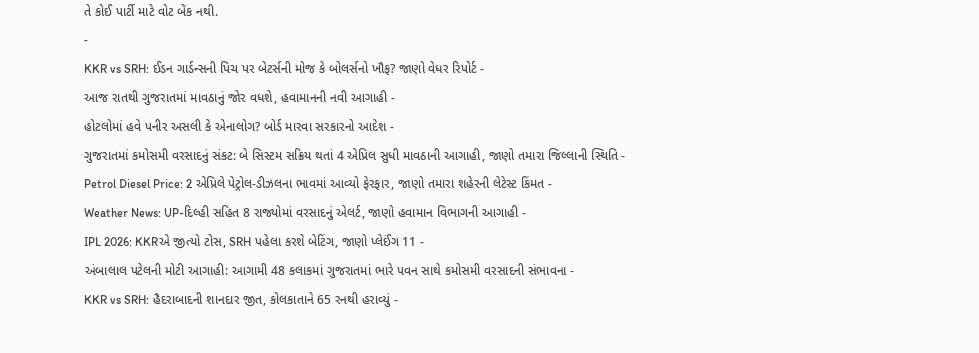તે કોઈ પાર્ટી માટે વોટ બેંક નથી.
-
KKR vs SRH: ઈડન ગાર્ડન્સની પિચ પર બેટર્સની મોજ કે બોલર્સનો ખૌફ? જાણો વેધર રિપોર્ટ -
આજ રાતથી ગુજરાતમાં માવઠાનું જોર વધશે, હવામાનની નવી આગાહી -
હોટલોમાં હવે પનીર અસલી કે એનાલોગ? બોર્ડ મારવા સરકારનો આદેશ -
ગુજરાતમાં કમોસમી વરસાદનું સંકટ: બે સિસ્ટમ સક્રિય થતાં 4 એપ્રિલ સુધી માવઠાની આગાહી, જાણો તમારા જિલ્લાની સ્થિતિ -
Petrol Diesel Price: 2 એપ્રિલે પેટ્રોલ-ડીઝલના ભાવમાં આવ્યો ફેરફાર, જાણો તમારા શહેરની લેટેસ્ટ કિંમત -
Weather News: UP-દિલ્હી સહિત 8 રાજ્યોમાં વરસાદનું એલર્ટ, જાણો હવામાન વિભાગની આગાહી -
IPL 2026: KKRએ જીત્યો ટોસ, SRH પહેલા કરશે બેટિંગ, જાણો પ્લેઈંગ 11 -
અંબાલાલ પટેલની મોટી આગાહી: આગામી 48 કલાકમાં ગુજરાતમાં ભારે પવન સાથે કમોસમી વરસાદની સંભાવના -
KKR vs SRH: હૈદરાબાદની શાનદાર જીત, કોલકાતાને 65 રનથી હરાવ્યું -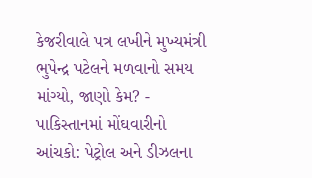કેજરીવાલે પત્ર લખીને મુખ્યમંત્રી ભુપેન્દ્ર પટેલને મળવાનો સમય માંગ્યો, જાણો કેમ? -
પાકિસ્તાનમાં મોંઘવારીનો આંચકો: પેટ્રોલ અને ડીઝલના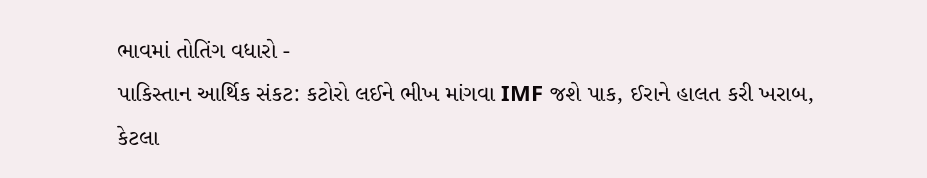ભાવમાં તોતિંગ વધારો -
પાકિસ્તાન આર્થિક સંકટ: કટોરો લઈને ભીખ માંગવા IMF જશે પાક, ઈરાને હાલત કરી ખરાબ, કેટલા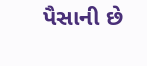પૈસાની છે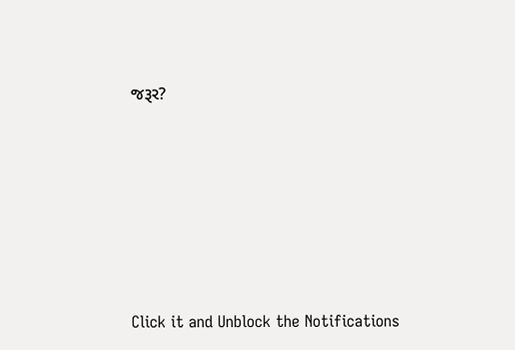જરૂર?









Click it and Unblock the Notifications